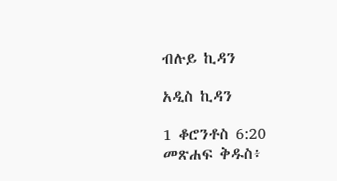ብሉይ ኪዳን

አዲስ ኪዳን

1 ቆሮንቶስ 6:20 መጽሐፍ ቅዱስ፥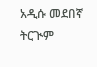አዲሱ መደበኛ ትርጒም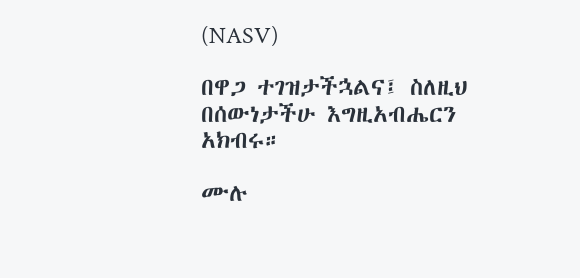(NASV)

በዋጋ ተገዝታችኋልና፤ ስለዚህ በሰውነታችሁ እግዚአብሔርን አክብሩ።

ሙሉ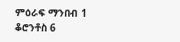ምዕራፍ ማንበብ 1 ቆሮንቶስ 6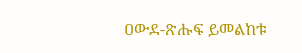ዐውደ-ጽሑፍ ይመልከቱ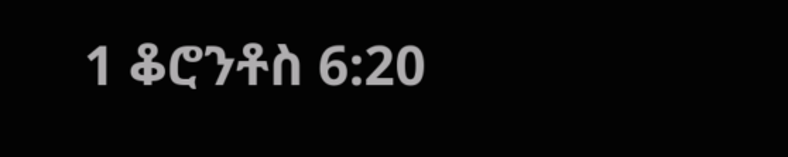1 ቆሮንቶስ 6:20